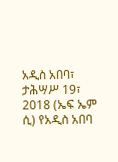አዲስ አበባ፣ ታሕሣሥ 19፣ 2018 (ኤፍ ኤም ሲ) የአዲስ አበባ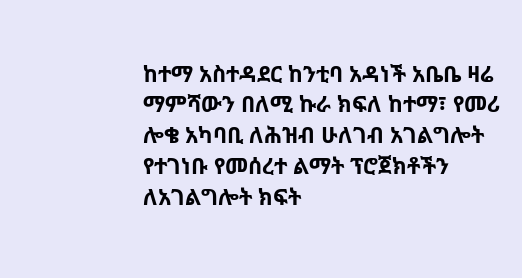ከተማ አስተዳደር ከንቲባ አዳነች አቤቤ ዛሬ ማምሻውን በለሚ ኩራ ክፍለ ከተማ፣ የመሪ ሎቄ አካባቢ ለሕዝብ ሁለገብ አገልግሎት የተገነቡ የመሰረተ ልማት ፕሮጀክቶችን ለአገልግሎት ክፍት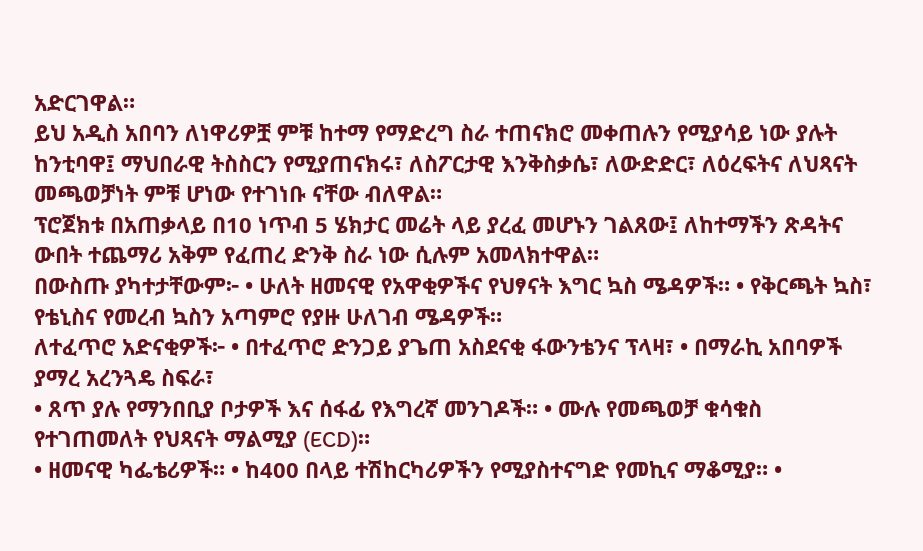አድርገዋል።
ይህ አዲስ አበባን ለነዋሪዎቿ ምቹ ከተማ የማድረግ ስራ ተጠናክሮ መቀጠሉን የሚያሳይ ነው ያሉት ከንቲባዋ፤ ማህበራዊ ትስስርን የሚያጠናክሩ፣ ለስፖርታዊ እንቅስቃሴ፣ ለውድድር፣ ለዕረፍትና ለህጻናት መጫወቻነት ምቹ ሆነው የተገነቡ ናቸው ብለዋል።
ፕሮጀክቱ በአጠቃላይ በ10 ነጥብ 5 ሄክታር መሬት ላይ ያረፈ መሆኑን ገልጸው፤ ለከተማችን ጽዳትና ውበት ተጨማሪ አቅም የፈጠረ ድንቅ ስራ ነው ሲሉም አመላክተዋል።
በውስጡ ያካተታቸውም፦ • ሁለት ዘመናዊ የአዋቂዎችና የህፃናት እግር ኳስ ሜዳዎች። • የቅርጫት ኳስ፣ የቴኒስና የመረብ ኳስን አጣምሮ የያዙ ሁለገብ ሜዳዎች።
ለተፈጥሮ አድናቂዎች፦ • በተፈጥሮ ድንጋይ ያጌጠ አስደናቂ ፋውንቴንና ፕላዛ፣ • በማራኪ አበባዎች ያማረ አረንጓዴ ስፍራ፣
• ጸጥ ያሉ የማንበቢያ ቦታዎች እና ሰፋፊ የእግረኛ መንገዶች። • ሙሉ የመጫወቻ ቁሳቁስ የተገጠመለት የህጻናት ማልሚያ (ECD)።
• ዘመናዊ ካፌቴሪዎች። • ከ400 በላይ ተሽከርካሪዎችን የሚያስተናግድ የመኪና ማቆሚያ። •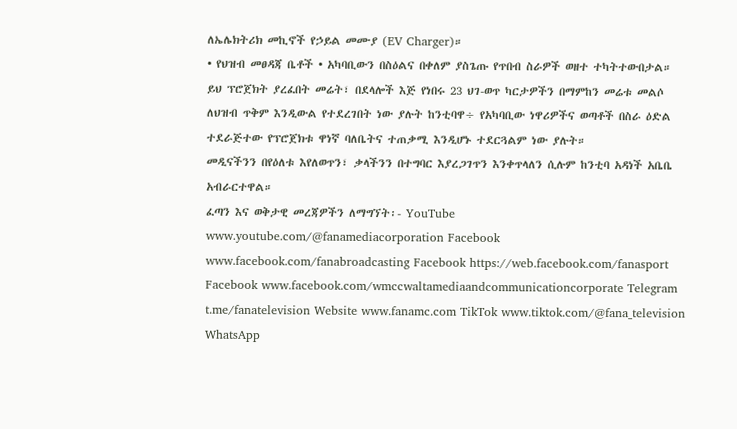ለኤሌክትሪክ መኪኖች የኃይል መሙያ (EV Charger)።
• የህዝብ መፀዳጃ ቤቶች • አካባቢውን በስዕልና በቀለም ያስጌጡ የጥበብ ስራዎች ወዘተ ተካትተውበታል።
ይህ ፕሮጀክት ያረፈበት መሬት፣ በደላሎች እጅ የነበሩ 23 ህገ-ወጥ ካርታዎችን በማምከን መሬቱ መልሶ ለህዝብ ጥቅም እንዲውል የተደረገበት ነው ያሉት ከንቲባዋ÷ የአካባቢው ነዋሪዎችና ወጣቶች በስራ ዕድል ተደራጅተው የፕሮጀክቱ ዋነኛ ባለቤትና ተጠቃሚ እንዲሆኑ ተደርጓልም ነው ያሉት።
መዲናችንን በየዕለቱ እየለወጥን፣ ቃላችንን በተግባር እያረጋገጥን እንቀጥላለን ሲሉም ከንቲባ አዳነች አቤቤ አብራርተዋል።
ፈጣን እና ወቅታዊ መረጃዎችን ለማግኘት፡- YouTube www.youtube.com/@fanamediacorporation Facebook www.facebook.com/fanabroadcasting Facebook https://web.facebook.com/fanasport Facebook www.facebook.com/wmccwaltamediaandcommunicationcorporate Telegram t.me/fanatelevision Website www.fanamc.com TikTok www.tiktok.com/@fana_television WhatsApp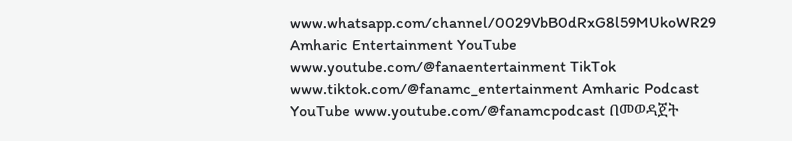www.whatsapp.com/channel/0029VbB0dRxG8l59MUkoWR29 Amharic Entertainment YouTube www.youtube.com/@fanaentertainment TikTok www.tiktok.com/@fanamc_entertainment Amharic Podcast YouTube www.youtube.com/@fanamcpodcast በመወዳጀት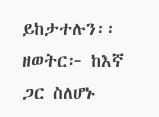ይከታተሉን፡፡ ዘወትር፦ ከእኛ ጋር ስለሆኑ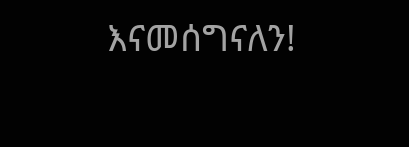እናመሰግናለን!